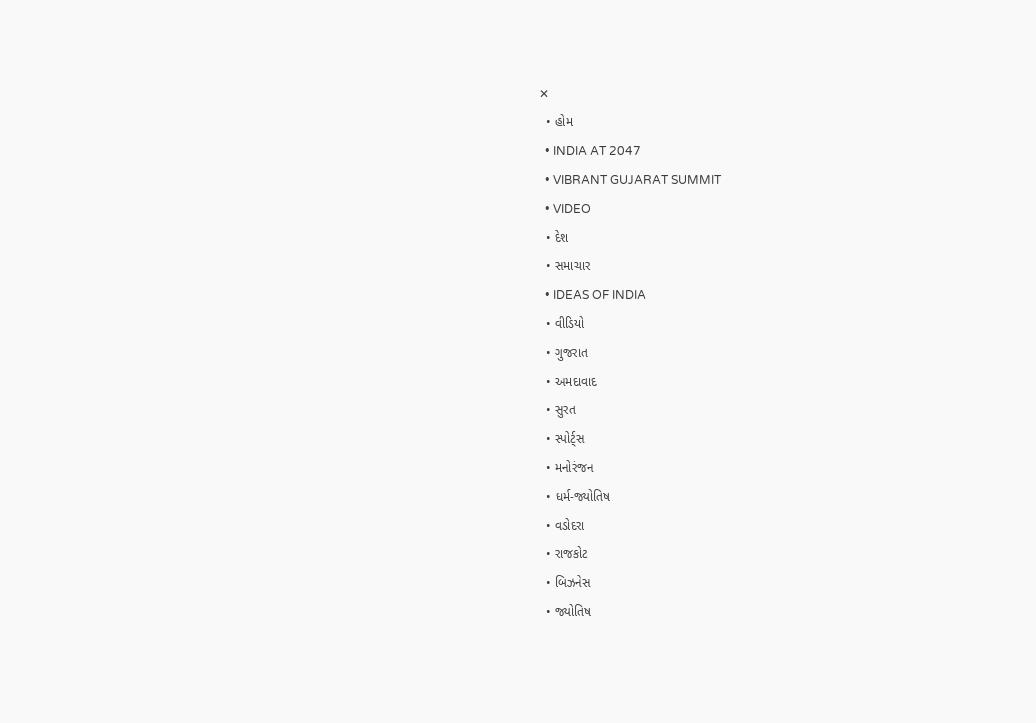✕
  • હોમ
  • INDIA AT 2047
  • VIBRANT GUJARAT SUMMIT
  • VIDEO
  • દેશ
  • સમાચાર
  • IDEAS OF INDIA
  • વીડિયો
  • ગુજરાત
  • અમદાવાદ
  • સુરત
  • સ્પોર્ટ્સ
  • મનોરંજન
  • ધર્મ-જ્યોતિષ
  • વડોદરા
  • રાજકોટ
  • બિઝનેસ
  • જ્યોતિષ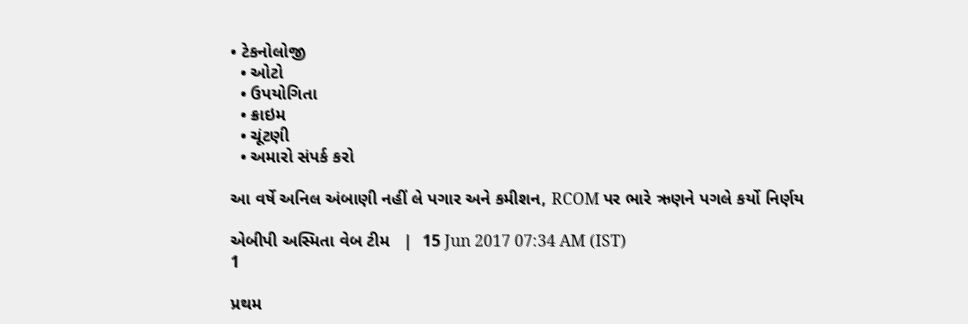• ટેકનોલોજી
  • ઓટો
  • ઉપયોગિતા
  • ક્રાઇમ
  • ચૂંટણી
  • અમારો સંપર્ક કરો

આ વર્ષે અનિલ અંબાણી નહીં લે પગાર અને કમીશન, RCOM પર ભારે ઋણને પગલે કર્યો નિર્ણય

એબીપી અસ્મિતા વેબ ટીમ   |  15 Jun 2017 07:34 AM (IST)
1

પ્રથમ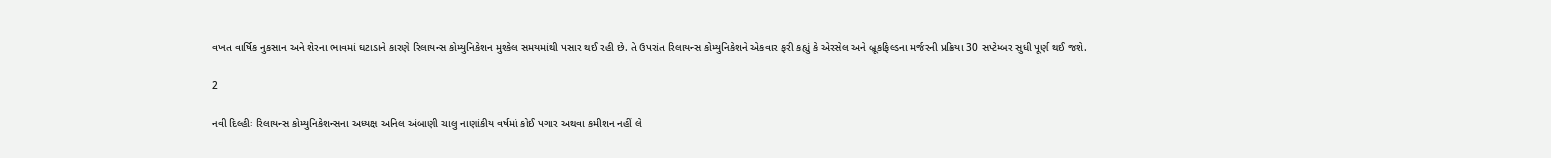વખત વાર્ષિક નુકસાન અને શેરના ભાવમાં ઘટાડાને કારણે રિલાયન્સ કોમ્યુનિકેશન મુશ્કેલ સમયમાંથી પસાર થઈ રહી છે. તે ઉપરાંત રિલાયન્સ કોમ્યુનિકેશને એકવાર ફરી કહ્યું કે એરસેલ અને બ્રૂકફિલ્ડના મર્જરની પ્રક્રિયા 30 સપ્ટેમ્બર સુધી પૂર્ણ થઈ જશે.

2

નવી દિલ્હીઃ રિલાયન્સ કોમ્યુનિકેશન્સના અધ્યક્ષ અનિલ અંબાણી ચાલુ નાણાંકીય વર્ષમાં કોઈ પગાર અથવા કમીશન નહીં લે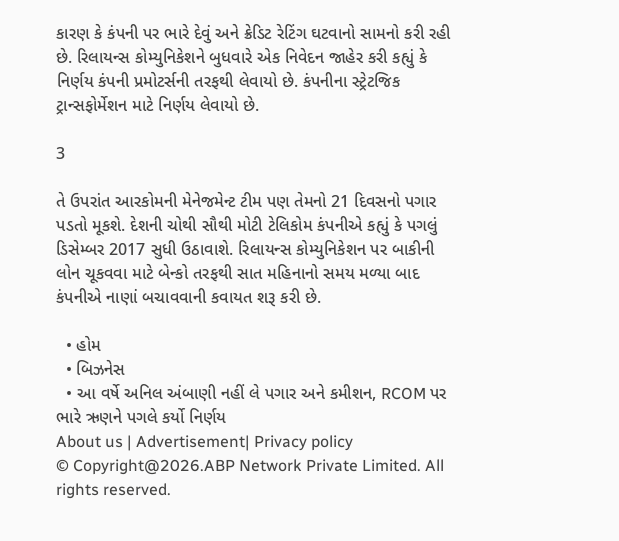કારણ કે કંપની પર ભારે દેવું અને ક્રેડિટ રેટિંગ ઘટવાનો સામનો કરી રહી છે. રિલાયન્સ કોમ્યુનિકેશને બુધવારે એક નિવેદન જાહેર કરી કહ્યું કે નિર્ણય કંપની પ્રમોટર્સની તરફથી લેવાયો છે. કંપનીના સ્ટ્રેટજિક ટ્રાન્સફોર્મેશન માટે નિર્ણય લેવાયો છે.

3

તે ઉપરાંત આરકોમની મેનેજમેન્ટ ટીમ પણ તેમનો 21 દિવસનો પગાર પડતો મૂકશે. દેશની ચોથી સૌથી મોટી ટેલિકોમ કંપનીએ કહ્યું કે પગલું ડિસેમ્બર 2017 સુધી ઉઠાવાશે. રિલાયન્સ કોમ્યુનિકેશન પર બાકીની લોન ચૂકવવા માટે બેન્કો તરફથી સાત મહિનાનો સમય મળ્યા બાદ કંપનીએ નાણાં બચાવવાની કવાયત શરૂ કરી છે.

  • હોમ
  • બિઝનેસ
  • આ વર્ષે અનિલ અંબાણી નહીં લે પગાર અને કમીશન, RCOM પર ભારે ઋણને પગલે કર્યો નિર્ણય
About us | Advertisement| Privacy policy
© Copyright@2026.ABP Network Private Limited. All rights reserved.